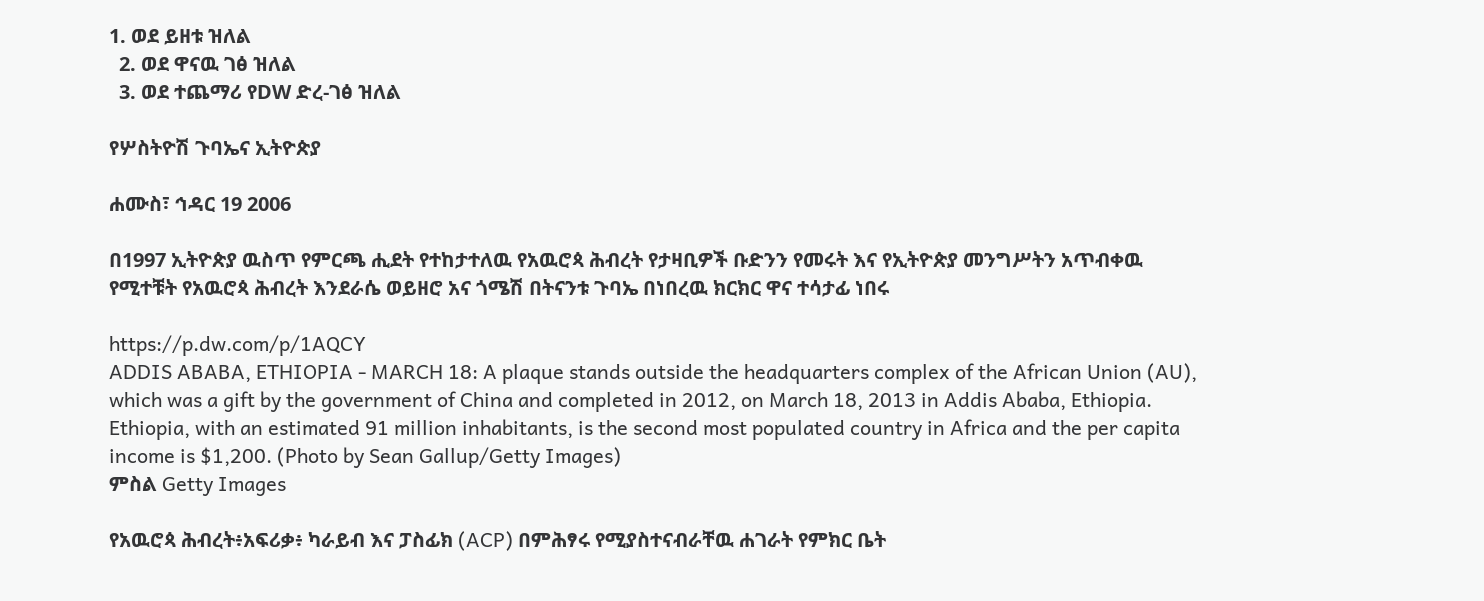1. ወደ ይዘቱ ዝለል
  2. ወደ ዋናዉ ገፅ ዝለል
  3. ወደ ተጨማሪ የDW ድረ-ገፅ ዝለል

የሦስትዮሽ ጉባኤና ኢትዮጵያ

ሐሙስ፣ ኅዳር 19 2006

በ1997 ኢትዮጵያ ዉስጥ የምርጫ ሒደት የተከታተለዉ የአዉሮጳ ሕብረት የታዛቢዎች ቡድንን የመሩት እና የኢትዮጵያ መንግሥትን አጥብቀዉ የሚተቹት የአዉሮጳ ሕብረት እንደራሴ ወይዘሮ አና ጎሜሽ በትናንቱ ጉባኤ በነበረዉ ክርክር ዋና ተሳታፊ ነበሩ

https://p.dw.com/p/1AQCY
ADDIS ABABA, ETHIOPIA - MARCH 18: A plaque stands outside the headquarters complex of the African Union (AU), which was a gift by the government of China and completed in 2012, on March 18, 2013 in Addis Ababa, Ethiopia. Ethiopia, with an estimated 91 million inhabitants, is the second most populated country in Africa and the per capita income is $1,200. (Photo by Sean Gallup/Getty Images)
ምስል Getty Images

የአዉሮጳ ሕብረት፥አፍሪቃ፥ ካራይብ እና ፓስፊክ (ACP) በምሕፃሩ የሚያስተናብራቸዉ ሐገራት የምክር ቤት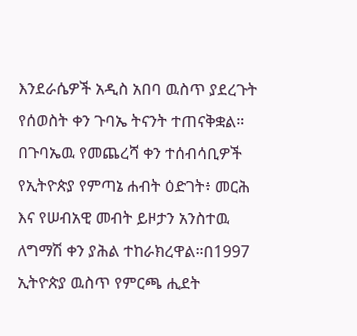እንደራሴዎች አዲስ አበባ ዉስጥ ያደረጉት የሰወስት ቀን ጉባኤ ትናንት ተጠናቅቋል። በጉባኤዉ የመጨረሻ ቀን ተሰብሳቢዎች የኢትዮጵያ የምጣኔ ሐብት ዕድገት፥ መርሕ እና የሠብአዊ መብት ይዞታን አንስተዉ ለግማሽ ቀን ያሕል ተከራክረዋል።በ1997 ኢትዮጵያ ዉስጥ የምርጫ ሒደት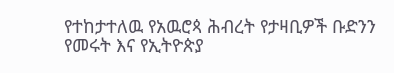የተከታተለዉ የአዉሮጳ ሕብረት የታዛቢዎች ቡድንን የመሩት እና የኢትዮጵያ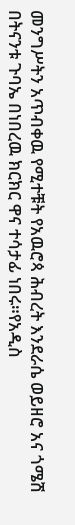መንግሥትን አጥብቀዉ የሚተቹት የአዉሮጳ ሕብረት እንደራሴ ወይዘሮ አና ጎሜሽ በትናንቱ ጉባኤ በነበረዉ ክርክር ዋና ተሳታፊ ነበሩ።የአዲስ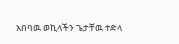አበባዉ ወኪላችን ጌታቸዉ ተድላ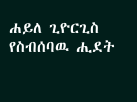ሐይለ ጊዮርጊስ የስብሰባዉ ሒደት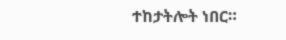ተከታትሎት ነበር።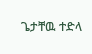ጌታቸዉ ተድላ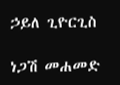ኃይለ ጊዮርጊስ

ነጋሽ መሐመድ